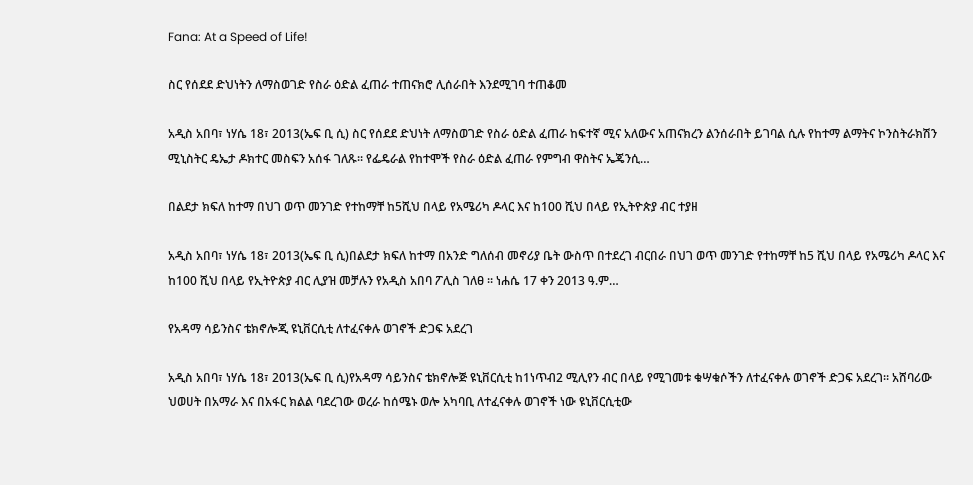Fana: At a Speed of Life!

ስር የሰደደ ድህነትን ለማስወገድ የስራ ዕድል ፈጠራ ተጠናክሮ ሊሰራበት እንደሚገባ ተጠቆመ

አዲስ አበባ፣ ነሃሴ 18፣ 2013(ኤፍ ቢ ሲ) ስር የሰደደ ድህነት ለማስወገድ የስራ ዕድል ፈጠራ ከፍተኛ ሚና አለውና አጠናክረን ልንሰራበት ይገባል ሲሉ የከተማ ልማትና ኮንስትራክሽን ሚኒስትር ዴኤታ ዶክተር መስፍን አሰፋ ገለጹ፡፡ የፌዴራል የከተሞች የስራ ዕድል ፈጠራ የምግብ ዋስትና ኤጄንሲ…

በልደታ ክፍለ ከተማ በህገ ወጥ መንገድ የተከማቸ ከ5ሺህ በላይ የአሜሪካ ዶላር እና ከ100 ሺህ በላይ የኢትዮጵያ ብር ተያዘ

አዲስ አበባ፣ ነሃሴ 18፣ 2013(ኤፍ ቢ ሲ)በልደታ ክፍለ ከተማ በአንድ ግለሰብ መኖሪያ ቤት ውስጥ በተደረገ ብርበራ በህገ ወጥ መንገድ የተከማቸ ከ5 ሺህ በላይ የአሜሪካ ዶላር እና ከ100 ሺህ በላይ የኢትዮጵያ ብር ሊያዝ መቻሉን የአዲስ አበባ ፖሊስ ገለፀ ፡፡ ነሐሴ 17 ቀን 2013 ዓ.ም…

የአዳማ ሳይንስና ቴክኖሎጂ ዩኒቨርሲቲ ለተፈናቀሉ ወገኖች ድጋፍ አደረገ

አዲስ አበባ፣ ነሃሴ 18፣ 2013(ኤፍ ቢ ሲ)የአዳማ ሳይንስና ቴክኖሎጅ ዩኒቨርሲቲ ከ1ነጥብ2 ሚሊየን ብር በላይ የሚገመቱ ቁሣቁሶችን ለተፈናቀሉ ወገኖች ድጋፍ አደረገ። አሸባሪው ህወሀት በአማራ እና በአፋር ክልል ባደረገው ወረራ ከሰሜኑ ወሎ አካባቢ ለተፈናቀሉ ወገኖች ነው ዩኒቨርሲቲው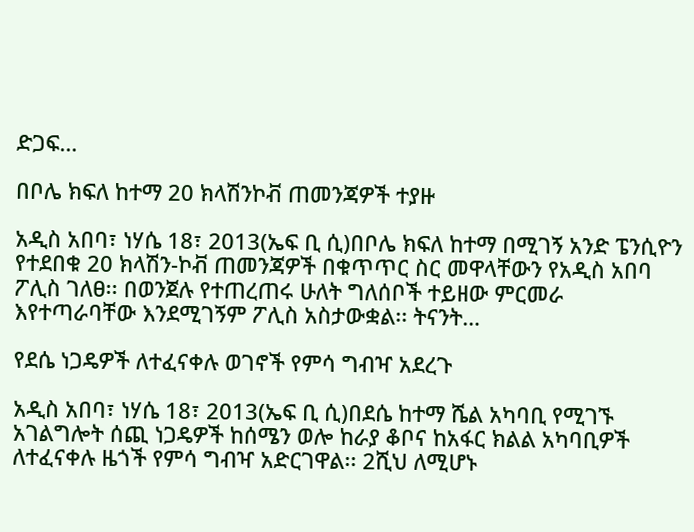ድጋፍ…

በቦሌ ክፍለ ከተማ 20 ክላሽንኮቭ ጠመንጃዎች ተያዙ

አዲስ አበባ፣ ነሃሴ 18፣ 2013(ኤፍ ቢ ሲ)በቦሌ ክፍለ ከተማ በሚገኝ አንድ ፔንሲዮን የተደበቁ 20 ክላሽን-ኮቭ ጠመንጃዎች በቁጥጥር ስር መዋላቸውን የአዲስ አበባ ፖሊስ ገለፀ፡፡ በወንጀሉ የተጠረጠሩ ሁለት ግለሰቦች ተይዘው ምርመራ እየተጣራባቸው እንደሚገኝም ፖሊስ አስታውቋል፡፡ ትናንት…

የደሴ ነጋዴዎች ለተፈናቀሉ ወገኖች የምሳ ግብዣ አደረጉ

አዲስ አበባ፣ ነሃሴ 18፣ 2013(ኤፍ ቢ ሲ)በደሴ ከተማ ሼል አካባቢ የሚገኙ አገልግሎት ሰጪ ነጋዴዎች ከሰሜን ወሎ ከራያ ቆቦና ከአፋር ክልል አካባቢዎች ለተፈናቀሉ ዜጎች የምሳ ግብዣ አድርገዋል፡፡ 2ሺህ ለሚሆኑ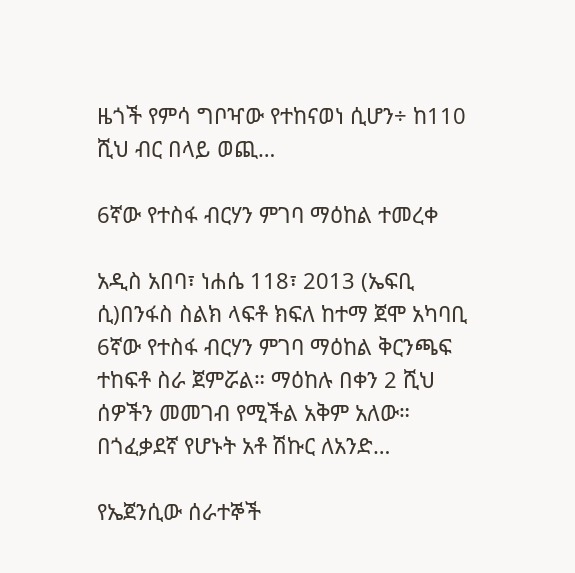ዜጎች የምሳ ግቦዣው የተከናወነ ሲሆን÷ ከ110 ሺህ ብር በላይ ወጪ…

6ኛው የተስፋ ብርሃን ምገባ ማዕከል ተመረቀ

አዲስ አበባ፣ ነሐሴ 118፣ 2013 (ኤፍቢ ሲ)በንፋስ ስልክ ላፍቶ ክፍለ ከተማ ጀሞ አካባቢ 6ኛው የተስፋ ብርሃን ምገባ ማዕከል ቅርንጫፍ ተከፍቶ ስራ ጀምሯል። ማዕከሉ በቀን 2 ሺህ ሰዎችን መመገብ የሚችል አቅም አለው። በጎፈቃደኛ የሆኑት አቶ ሽኩር ለአንድ…

የኤጀንሲው ሰራተኞች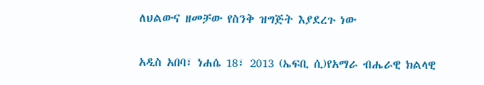ለህልውና ዘመቻው የስንቅ ዝግጅት እያደረጉ ነው

አዲስ አበባ፣ ነሐሴ 18፣ 2013 (ኤፍቢ ሲ)የአማራ ብሔራዊ ክልላዊ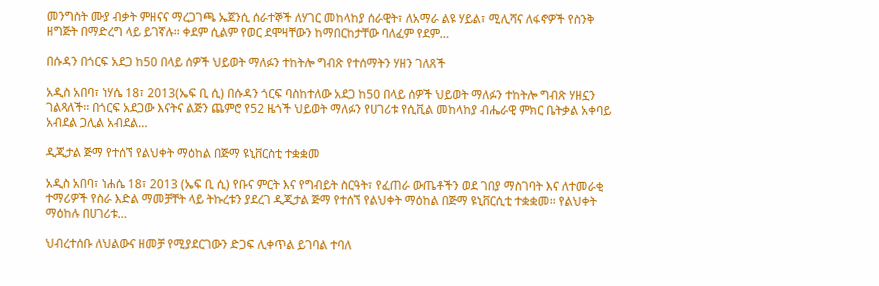መንግስት ሙያ ብቃት ምዘናና ማረጋገጫ ኤጀንሲ ሰራተኞች ለሃገር መከላከያ ሰራዊት፣ ለአማራ ልዩ ሃይል፣ ሚሊሻና ለፋኖዎች የስንቅ ዘግጅት በማድረግ ላይ ይገኛሉ፡፡ ቀደም ሲልም የወር ደሞዛቸውን ከማበርከታቸው ባለፈም የደም…

በሱዳን በጎርፍ አደጋ ከ50 በላይ ሰዎች ህይወት ማለፉን ተከትሎ ግብጽ የተሰማትን ሃዘን ገለጸች

አዲስ አበባ፣ ነሃሴ 18፣ 2013(ኤፍ ቢ ሲ) በሱዳን ጎርፍ ባስከተለው አደጋ ከ50 በላይ ሰዎች ህይወት ማለፉን ተከትሎ ግብጽ ሃዘኗን ገልጻለች፡፡ በጎርፍ አደጋው እናትና ልጅን ጨምሮ የ52 ዜጎች ህይወት ማለፉን የሀገሪቱ የሲቪል መከላከያ ብሔራዊ ምክር ቤትቃል አቀባይ አብደል ጋሊል አብደል…

ዲጂታል ጅማ የተሰኘ የልህቀት ማዕከል በጅማ ዩኒቨርስቲ ተቋቋመ

አዲስ አበባ፣ ነሐሴ 18፣ 2013 (ኤፍ ቢ ሲ) የቡና ምርት እና የግብይት ስርዓት፣ የፈጠራ ውጤቶችን ወደ ገበያ ማስገባት እና ለተመራቂ ተማሪዎች የስራ እድል ማመቻቸት ላይ ትኩረቱን ያደረገ ዲጂታል ጅማ የተሰኘ የልህቀት ማዕከል በጅማ ዩኒቨርሲቲ ተቋቋመ፡፡ የልህቀት ማዕከሉ በሀገሪቱ…

ህብረተሰቡ ለህልውና ዘመቻ የሚያደርገውን ድጋፍ ሊቀጥል ይገባል ተባለ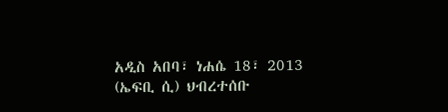አዲስ አበባ፣ ነሐሴ 18፣ 2013 (ኤፍቢ ሲ) ህብረተሰቡ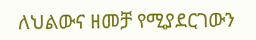ለህልውና ዘመቻ የሚያደርገውን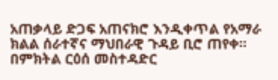አጠቃላይ ድጋፍ አጠናክሮ እንዲቀጥል የአማራ ክልል ሰራተኛና ማህበራዊ ጉዳይ ቢሮ ጠየቀ። በምክትል ርዕሰ መስተዳድር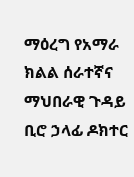ማዕረግ የአማራ ክልል ሰራተኛና ማህበራዊ ጉዳይ ቢሮ ኃላፊ ዶክተር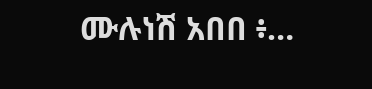ሙሉነሽ አበበ ፥…